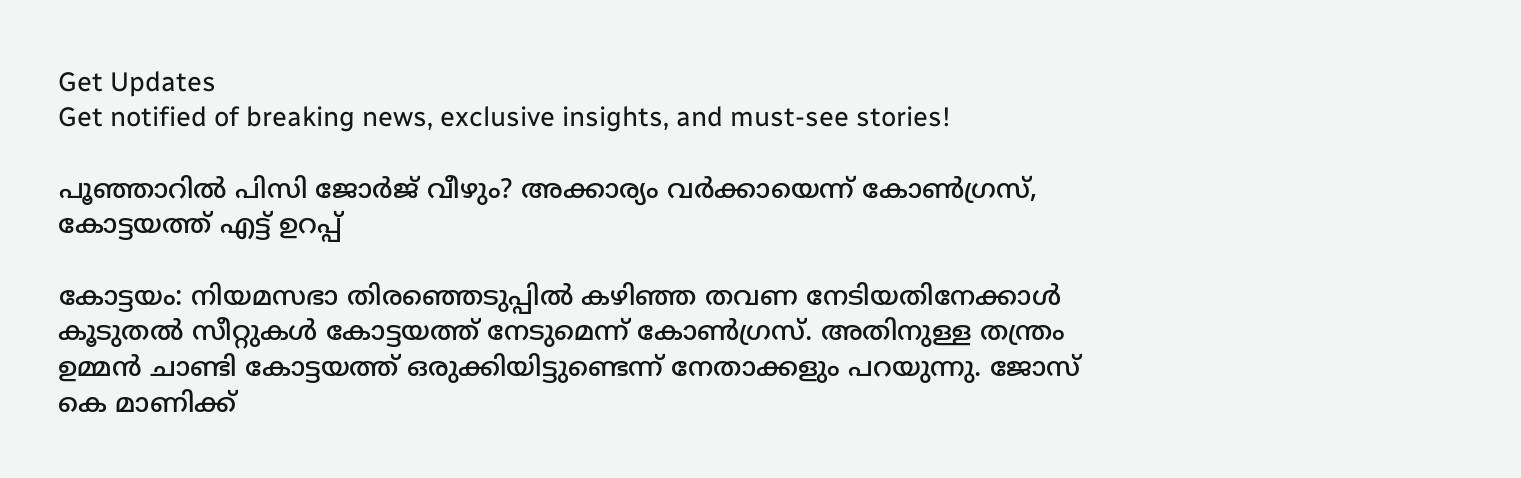Get Updates
Get notified of breaking news, exclusive insights, and must-see stories!

പൂഞ്ഞാറില്‍ പിസി ജോര്‍ജ് വീഴും? അക്കാര്യം വര്‍ക്കായെന്ന് കോണ്‍ഗ്രസ്, കോട്ടയത്ത് എട്ട് ഉറപ്പ്

കോട്ടയം: നിയമസഭാ തിരഞ്ഞെടുപ്പില്‍ കഴിഞ്ഞ തവണ നേടിയതിനേക്കാള്‍ കൂടുതല്‍ സീറ്റുകള്‍ കോട്ടയത്ത് നേടുമെന്ന് കോണ്‍ഗ്രസ്. അതിനുള്ള തന്ത്രം ഉമ്മന്‍ ചാണ്ടി കോട്ടയത്ത് ഒരുക്കിയിട്ടുണ്ടെന്ന് നേതാക്കളും പറയുന്നു. ജോസ് കെ മാണിക്ക്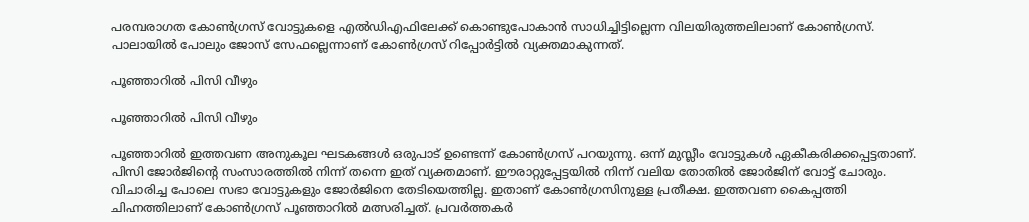പരമ്പരാഗത കോണ്‍ഗ്രസ് വോട്ടുകളെ എല്‍ഡിഎഫിലേക്ക് കൊണ്ടുപോകാന്‍ സാധിച്ചിട്ടില്ലെന്ന വിലയിരുത്തലിലാണ് കോണ്‍ഗ്രസ്. പാലായില്‍ പോലും ജോസ് സേഫല്ലെന്നാണ് കോണ്‍ഗ്രസ് റിപ്പോര്‍ട്ടില്‍ വ്യക്തമാകുന്നത്.

പൂഞ്ഞാറില്‍ പിസി വീഴും

പൂഞ്ഞാറില്‍ പിസി വീഴും

പൂഞ്ഞാറില്‍ ഇത്തവണ അനുകൂല ഘടകങ്ങള്‍ ഒരുപാട് ഉണ്ടെന്ന് കോണ്‍ഗ്രസ് പറയുന്നു. ഒന്ന് മുസ്ലീം വോട്ടുകള്‍ ഏകീകരിക്കപ്പെട്ടതാണ്. പിസി ജോര്‍ജിന്റെ സംസാരത്തില്‍ നിന്ന് തന്നെ ഇത് വ്യക്തമാണ്. ഈരാറ്റുപ്പേട്ടയില്‍ നിന്ന് വലിയ തോതില്‍ ജോര്‍ജിന് വോട്ട് ചോരും. വിചാരിച്ച പോലെ സഭാ വോട്ടുകളും ജോര്‍ജിനെ തേടിയെത്തില്ല. ഇതാണ് കോണ്‍ഗ്രസിനുള്ള പ്രതീക്ഷ. ഇത്തവണ കൈപ്പത്തി ചിഹ്നത്തിലാണ് കോണ്‍ഗ്രസ് പൂഞ്ഞാറില്‍ മത്സരിച്ചത്. പ്രവര്‍ത്തകര്‍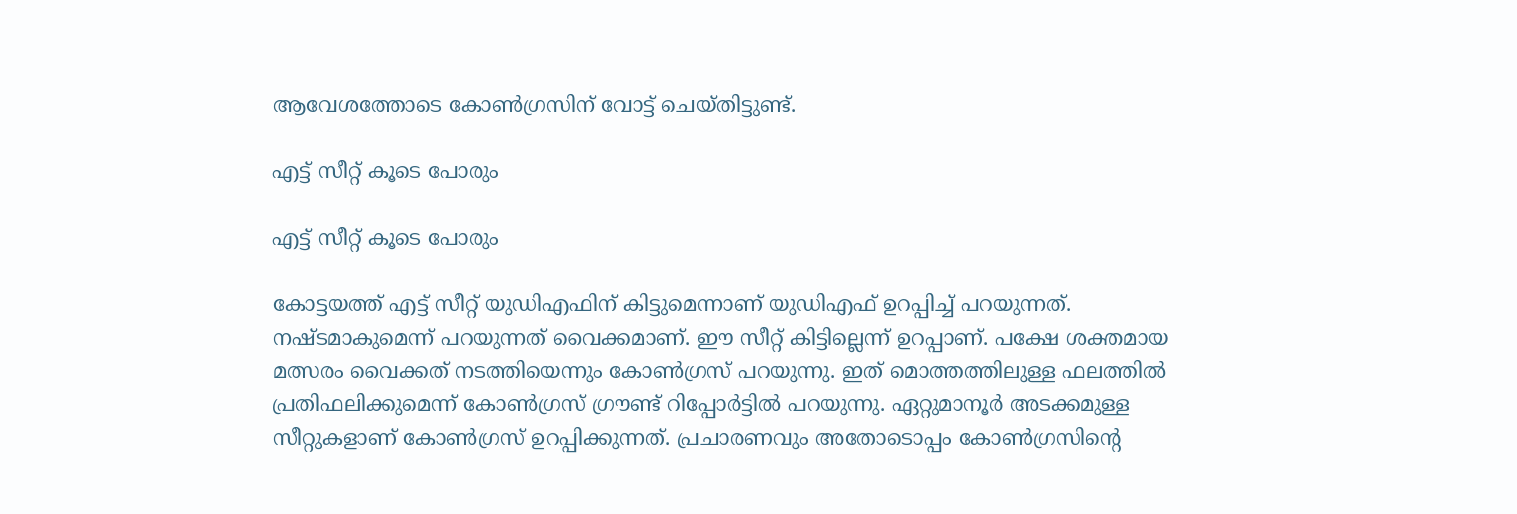ആവേശത്തോടെ കോണ്‍ഗ്രസിന് വോട്ട് ചെയ്തിട്ടുണ്ട്.

എട്ട് സീറ്റ് കൂടെ പോരും

എട്ട് സീറ്റ് കൂടെ പോരും

കോട്ടയത്ത് എട്ട് സീറ്റ് യുഡിഎഫിന് കിട്ടുമെന്നാണ് യുഡിഎഫ് ഉറപ്പിച്ച് പറയുന്നത്. നഷ്ടമാകുമെന്ന് പറയുന്നത് വൈക്കമാണ്. ഈ സീറ്റ് കിട്ടില്ലെന്ന് ഉറപ്പാണ്. പക്ഷേ ശക്തമായ മത്സരം വൈക്കത് നടത്തിയെന്നും കോണ്‍ഗ്രസ് പറയുന്നു. ഇത് മൊത്തത്തിലുള്ള ഫലത്തില്‍ പ്രതിഫലിക്കുമെന്ന് കോണ്‍ഗ്രസ് ഗ്രൗണ്ട് റിപ്പോര്‍ട്ടില്‍ പറയുന്നു. ഏറ്റുമാനൂര്‍ അടക്കമുള്ള സീറ്റുകളാണ് കോണ്‍ഗ്രസ് ഉറപ്പിക്കുന്നത്. പ്രചാരണവും അതോടൊപ്പം കോണ്‍ഗ്രസിന്റെ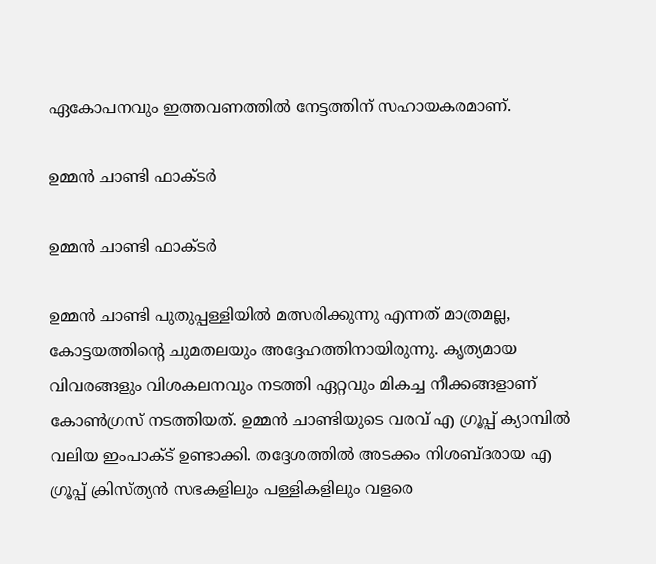ഏകോപനവും ഇത്തവണത്തില്‍ നേട്ടത്തിന് സഹായകരമാണ്.

ഉമ്മന്‍ ചാണ്ടി ഫാക്ടര്‍

ഉമ്മന്‍ ചാണ്ടി ഫാക്ടര്‍

ഉമ്മന്‍ ചാണ്ടി പുതുപ്പള്ളിയില്‍ മത്സരിക്കുന്നു എന്നത് മാത്രമല്ല, കോട്ടയത്തിന്റെ ചുമതലയും അദ്ദേഹത്തിനായിരുന്നു. കൃത്യമായ വിവരങ്ങളും വിശകലനവും നടത്തി ഏറ്റവും മികച്ച നീക്കങ്ങളാണ് കോണ്‍ഗ്രസ് നടത്തിയത്. ഉമ്മന്‍ ചാണ്ടിയുടെ വരവ് എ ഗ്രൂപ്പ് ക്യാമ്പില്‍ വലിയ ഇംപാക്ട് ഉണ്ടാക്കി. തദ്ദേശത്തില്‍ അടക്കം നിശബ്ദരായ എ ഗ്രൂപ്പ് ക്രിസ്ത്യന്‍ സഭകളിലും പള്ളികളിലും വളരെ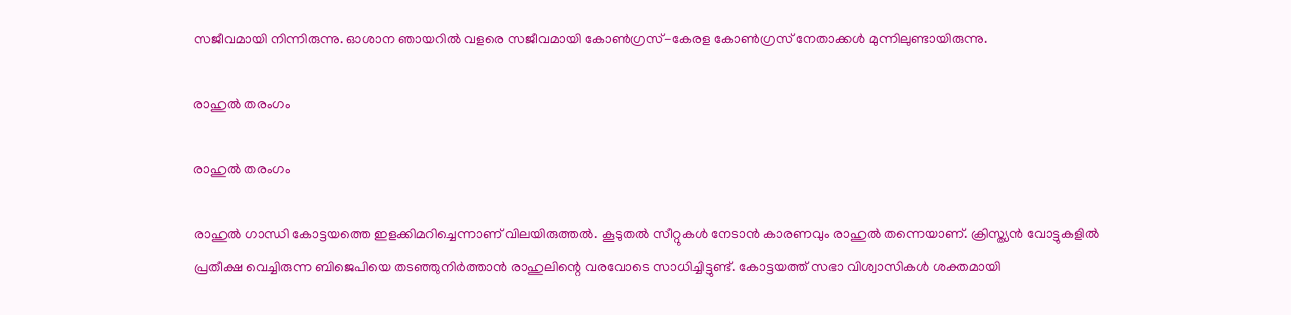സജീവമായി നിന്നിരുന്നു. ഓശാന ഞായറില്‍ വളരെ സജീവമായി കോണ്‍ഗ്രസ്-കേരള കോണ്‍ഗ്രസ് നേതാക്കള്‍ മുന്നിലുണ്ടായിരുന്നു.

രാഹുല്‍ തരംഗം

രാഹുല്‍ തരംഗം

രാഹുല്‍ ഗാന്ധി കോട്ടയത്തെ ഇളക്കിമറിച്ചെന്നാണ് വിലയിരുത്തല്‍. കൂടുതല്‍ സീറ്റുകള്‍ നേടാന്‍ കാരണവും രാഹുല്‍ തന്നെയാണ്. ക്രിസ്ത്യന്‍ വോട്ടുകളില്‍ പ്രതീക്ഷ വെച്ചിരുന്ന ബിജെപിയെ തടഞ്ഞുനിര്‍ത്താന്‍ രാഹുലിന്റെ വരവോടെ സാധിച്ചിട്ടുണ്ട്. കോട്ടയത്ത് സഭാ വിശ്വാസികള്‍ ശക്തമായി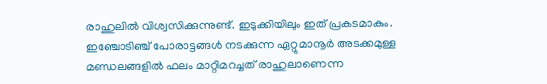രാഹുലില്‍ വിശ്വസിക്കുന്നുണ്ട്. ഇടുക്കിയിലും ഇത് പ്രകടമാകും. ഇഞ്ചോടിഞ്ച് പോരാട്ടങ്ങള്‍ നടക്കുന്ന ഏറ്റുമാനൂര്‍ അടക്കമുള്ള മണ്ഡലങ്ങളില്‍ ഫലം മാറ്റിമറച്ചത് രാഹുലാണെന്ന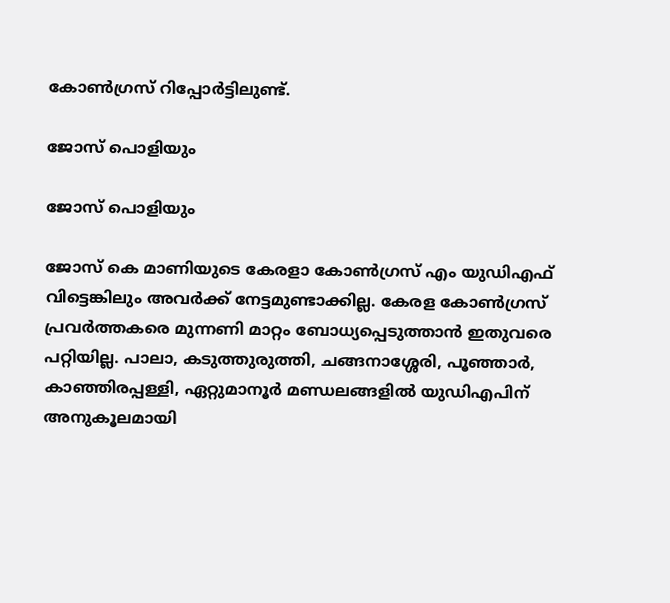കോണ്‍ഗ്രസ് റിപ്പോര്‍ട്ടിലുണ്ട്.

ജോസ് പൊളിയും

ജോസ് പൊളിയും

ജോസ് കെ മാണിയുടെ കേരളാ കോണ്‍ഗ്രസ് എം യുഡിഎഫ് വിട്ടെങ്കിലും അവര്‍ക്ക് നേട്ടമുണ്ടാക്കില്ല. കേരള കോണ്‍ഗ്രസ് പ്രവര്‍ത്തകരെ മുന്നണി മാറ്റം ബോധ്യപ്പെടുത്താന്‍ ഇതുവരെ പറ്റിയില്ല. പാലാ, കടുത്തുരുത്തി, ചങ്ങനാശ്ശേരി, പൂഞ്ഞാര്‍, കാഞ്ഞിരപ്പള്ളി, ഏറ്റുമാനൂര്‍ മണ്ഡലങ്ങളില്‍ യുഡിഎപിന് അനുകൂലമായി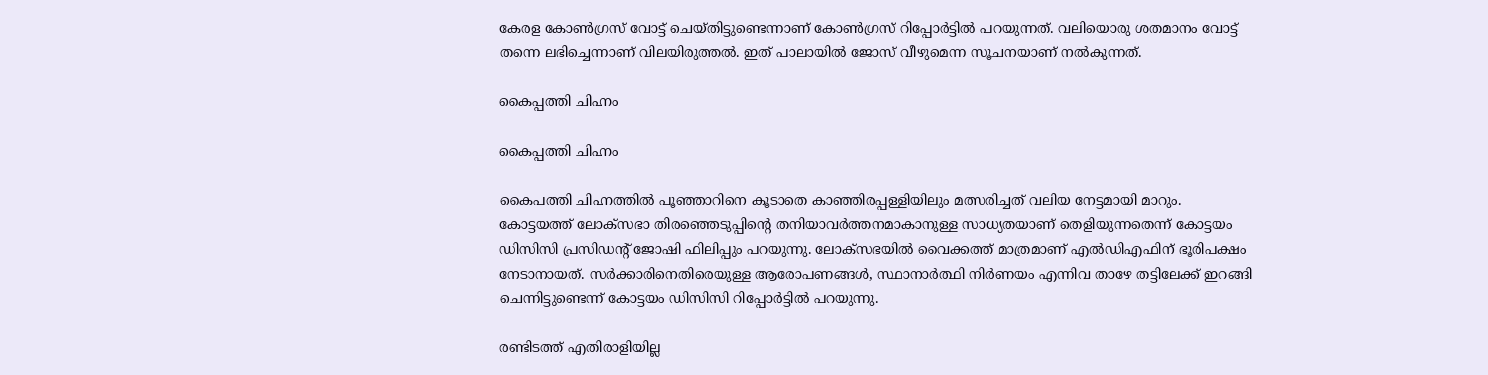കേരള കോണ്‍ഗ്രസ് വോട്ട് ചെയ്തിട്ടുണ്ടെന്നാണ് കോണ്‍ഗ്രസ് റിപ്പോര്‍ട്ടില്‍ പറയുന്നത്. വലിയൊരു ശതമാനം വോട്ട് തന്നെ ലഭിച്ചെന്നാണ് വിലയിരുത്തല്‍. ഇത് പാലായില്‍ ജോസ് വീഴുമെന്ന സൂചനയാണ് നല്‍കുന്നത്.

കൈപ്പത്തി ചിഹ്നം

കൈപ്പത്തി ചിഹ്നം

കൈപത്തി ചിഹ്നത്തില്‍ പൂഞ്ഞാറിനെ കൂടാതെ കാഞ്ഞിരപ്പള്ളിയിലും മത്സരിച്ചത് വലിയ നേട്ടമായി മാറും. കോട്ടയത്ത് ലോക്‌സഭാ തിരഞ്ഞെടുപ്പിന്റെ തനിയാവര്‍ത്തനമാകാനുള്ള സാധ്യതയാണ് തെളിയുന്നതെന്ന് കോട്ടയം ഡിസിസി പ്രസിഡന്റ് ജോഷി ഫിലിപ്പും പറയുന്നു. ലോക്‌സഭയില്‍ വൈക്കത്ത് മാത്രമാണ് എല്‍ഡിഎഫിന് ഭൂരിപക്ഷം നേടാനായത്. സര്‍ക്കാരിനെതിരെയുള്ള ആരോപണങ്ങള്‍, സ്ഥാനാര്‍ത്ഥി നിര്‍ണയം എന്നിവ താഴേ തട്ടിലേക്ക് ഇറങ്ങി ചെന്നിട്ടുണ്ടെന്ന് കോട്ടയം ഡിസിസി റിപ്പോര്‍ട്ടില്‍ പറയുന്നു.

രണ്ടിടത്ത് എതിരാളിയില്ല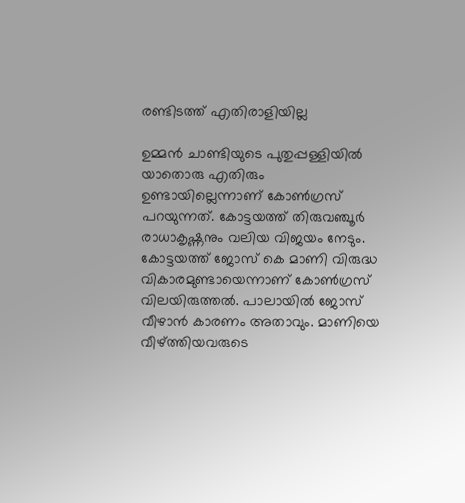രണ്ടിടത്ത് എതിരാളിയില്ല

ഉമ്മന്‍ ചാണ്ടിയുടെ പുതുപ്പള്ളിയില്‍ യാതൊരു എതിരും ഉണ്ടായില്ലെന്നാണ് കോണ്‍ഗ്രസ് പറയുന്നത്. കോട്ടയത്ത് തിരുവഞ്ചൂര്‍ രാധാകൃഷ്ണനും വലിയ വിജയം നേടും. കോട്ടയത്ത് ജോസ് കെ മാണി വിരുദ്ധ വികാരമുണ്ടായെന്നാണ് കോണ്‍ഗ്രസ് വിലയിരുത്തല്‍. പാലായില്‍ ജോസ് വീഴാന്‍ കാരണം അതാവും. മാണിയെ വീഴ്ത്തിയവരുടെ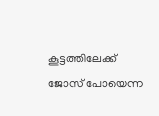കൂട്ടത്തിലേക്ക് ജോസ് പോയെന്ന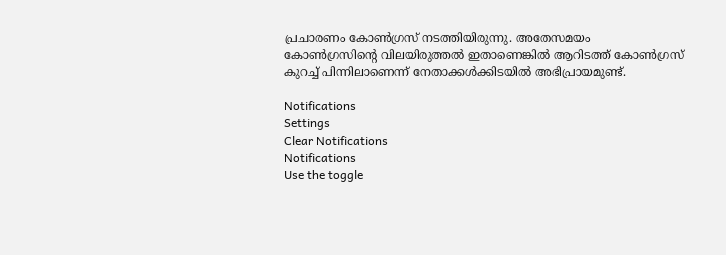പ്രചാരണം കോണ്‍ഗ്രസ് നടത്തിയിരുന്നു. അതേസമയം കോണ്‍ഗ്രസിന്റെ വിലയിരുത്തല്‍ ഇതാണെങ്കില്‍ ആറിടത്ത് കോണ്‍ഗ്രസ് കുറച്ച് പിന്നിലാണെന്ന് നേതാക്കള്‍ക്കിടയില്‍ അഭിപ്രായമുണ്ട്.

Notifications
Settings
Clear Notifications
Notifications
Use the toggle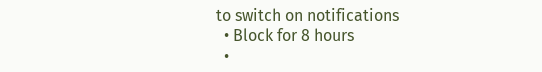to switch on notifications
  • Block for 8 hours
  •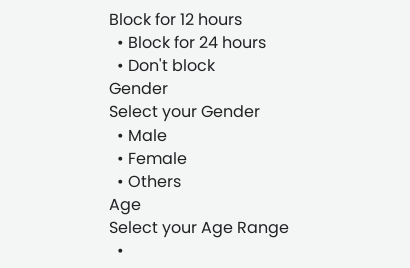Block for 12 hours
  • Block for 24 hours
  • Don't block
Gender
Select your Gender
  • Male
  • Female
  • Others
Age
Select your Age Range
  •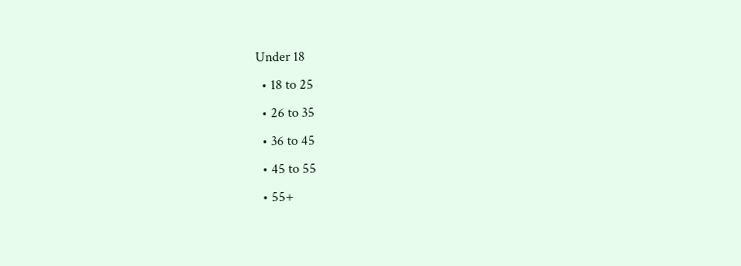Under 18
  • 18 to 25
  • 26 to 35
  • 36 to 45
  • 45 to 55
  • 55+